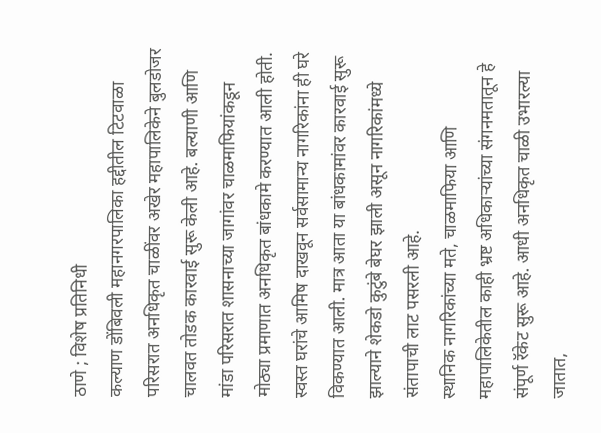ठाणे ; विशेष प्रतिनिधी
कल्याण डोंबिवली महानगरपालिका हद्दीतील टिटवाळा परिसरात अनधिकृत चाळींवर अखेर महापालिकेने बुलडोजर चालवत तोडक कारवाई सुरू केली आहे. बल्याणी आणि मांडा परिसरात शासनाच्या जागांवर चाळमाफियांकडून मोठ्या प्रमाणात अनधिकृत बांधकामे करण्यात आली होती. स्वस्त घरांचे आमिष दाखवून सर्वसामान्य नागरिकांना ही घरे विकण्यात आली. मात्र आता या बांधकामांवर कारवाई सुरू झाल्याने शेकडो कुटुंबे बेघर झाली असून नागरिकांमध्ये संतापाची लाट पसरली आहे.
स्थानिक नागरिकांच्या मते, चाळमाफिया आणि महापालिकेतील काही भ्रष्ट अधिकाऱ्यांच्या संगनमतातून हे संपूर्ण रॅकेट सुरू आहे. आधी अनधिकृत चाळी उभारल्या जातात,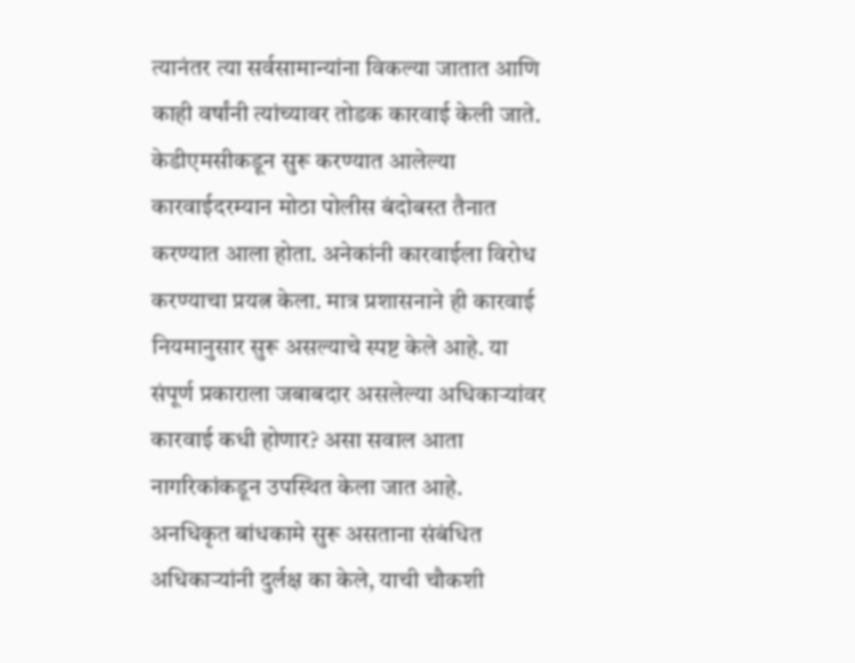त्यानंतर त्या सर्वसामान्यांना विकल्या जातात आणि काही वर्षांनी त्यांच्यावर तोडक कारवाई केली जाते.
केडीएमसीकडून सुरू करण्यात आलेल्या कारवाईदरम्यान मोठा पोलीस बंदोबस्त तैनात करण्यात आला होता. अनेकांनी कारवाईला विरोध करण्याचा प्रयत्न केला. मात्र प्रशासनाने ही कारवाई नियमानुसार सुरू असल्याचे स्पष्ट केले आहे. या संपूर्ण प्रकाराला जबाबदार असलेल्या अधिकाऱ्यांवर कारवाई कधी होणार? असा सवाल आता नागरिकांकडून उपस्थित केला जात आहे. अनधिकृत बांधकामे सुरू असताना संबंधित अधिकाऱ्यांनी दुर्लक्ष का केले, याची चौकशी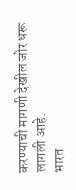करण्याची मागणी देखील जोर धरू लागली आहे.
भारत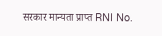सरकार मान्यता प्राप्त RNI No.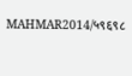MAHMAR2014/५९६९८